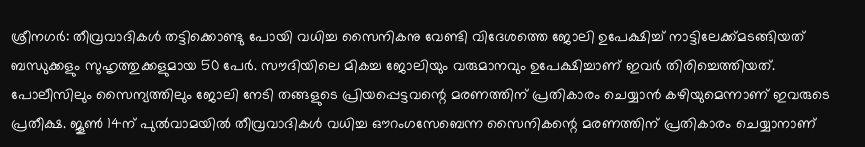ശ്രീനഗർ: തീവ്രവാദികൾ തട്ടിക്കൊണ്ടു പോയി വധിച്ച സൈനികനു വേണ്ടി വിദേശത്തെ ജോലി ഉപേക്ഷിച്ച് നാട്ടിലേക്ക്മടങ്ങിയത് ബന്ധുക്കളും സുഹൃത്തുക്കളുമായ 50 പേർ. സൗദിയിലെ മികച്ച ജോലിയും വരുമാനവും ഉപേക്ഷിച്ചാണ് ഇവർ തിരിച്ചെത്തിയത്. പോലീസിലും സൈന്യത്തിലും ജോലി നേടി തങ്ങളുടെ പ്രിയപ്പെട്ടവന്റെ മരണത്തിന് പ്രതികാരം ചെയ്യാൻ കഴിയുമെന്നാണ് ഇവരുടെ പ്രതീക്ഷ. ജൂൺ 14ന് പുൽവാമയിൽ തീവ്രവാദികൾ വധിച്ച ഔറംഗസേബെന്ന സൈനികന്റെ മരണത്തിന് പ്രതികാരം ചെയ്യാനാണ്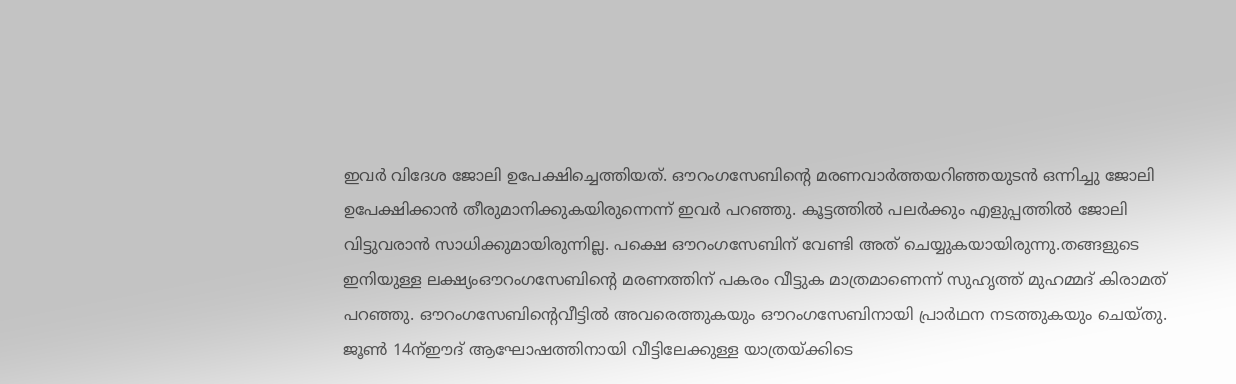ഇവർ വിദേശ ജോലി ഉപേക്ഷിച്ചെത്തിയത്. ഔറംഗസേബിന്റെ മരണവാർത്തയറിഞ്ഞയുടൻ ഒന്നിച്ചു ജോലി ഉപേക്ഷിക്കാൻ തീരുമാനിക്കുകയിരുന്നെന്ന് ഇവർ പറഞ്ഞു. കൂട്ടത്തിൽ പലർക്കും എളുപ്പത്തിൽ ജോലി വിട്ടുവരാൻ സാധിക്കുമായിരുന്നില്ല. പക്ഷെ ഔറംഗസേബിന് വേണ്ടി അത് ചെയ്യുകയായിരുന്നു.തങ്ങളുടെ ഇനിയുള്ള ലക്ഷ്യംഔറംഗസേബിന്റെ മരണത്തിന് പകരം വീട്ടുക മാത്രമാണെന്ന് സുഹൃത്ത് മുഹമ്മദ് കിരാമത് പറഞ്ഞു. ഔറംഗസേബിന്റെവീട്ടിൽ അവരെത്തുകയും ഔറംഗസേബിനായി പ്രാർഥന നടത്തുകയും ചെയ്തു. ജൂൺ 14ന്ഈദ് ആഘോഷത്തിനായി വീട്ടിലേക്കുള്ള യാത്രയ്ക്കിടെ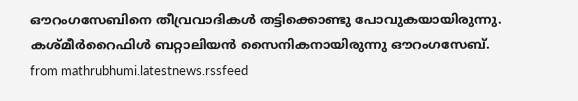ഔറംഗസേബിനെ തീവ്രവാദികൾ തട്ടിക്കൊണ്ടു പോവുകയായിരുന്നു. കശ്മീർറൈഫിൾ ബറ്റാലിയൻ സൈനികനായിരുന്നു ഔറംഗസേബ്.
from mathrubhumi.latestnews.rssfeed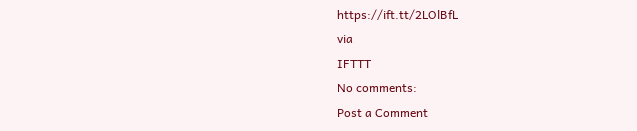https://ift.tt/2LOlBfL
via
IFTTT
No comments:
Post a Comment